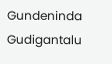Gundeninda Gudigantalu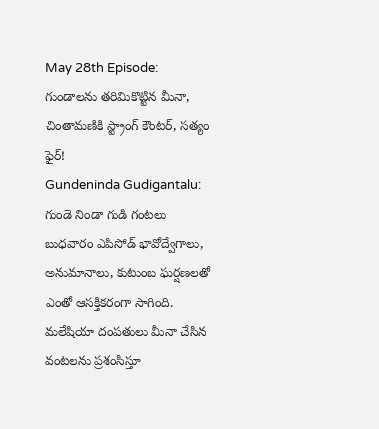May 28th Episode: గుండాలను తరిమికొట్టిన మీనా, చింతామణికి స్ట్రాంగ్ కౌంటర్, సత్యం ఫైర్!
Gundeninda Gudigantalu: గుండె నిండా గుడి గంటలు బుధవారం ఎపిసోడ్ భావోద్వేగాలు, అనుమానాలు, కుటుంబ ఘర్షణలతో ఎంతో ఆసక్తికరంగా సాగింది. మలేషియా దంపతులు మీనా చేసిన వంటలను ప్రశంసిస్తూ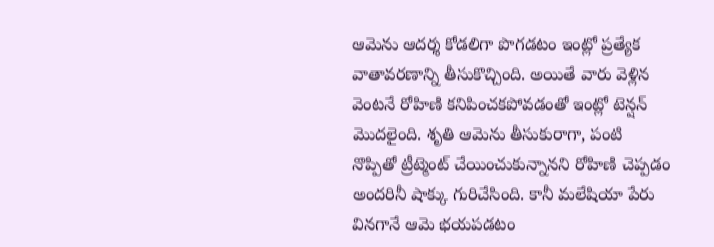ఆమెను ఆదర్శ కోడలిగా పొగడటం ఇంట్లో ప్రత్యేక వాతావరణాన్ని తీసుకొచ్చింది. అయితే వారు వెళ్లిన వెంటనే రోహిణి కనిపించకపోవడంతో ఇంట్లో టెన్షన్ మొదలైంది. శృతి ఆమెను తీసుకురాగా, పంటి నొప్పితో ట్రీట్మెంట్ చేయించుకున్నానని రోహిణి చెప్పడం అందరినీ షాక్కు గురిచేసింది. కానీ మలేషియా పేరు వినగానే ఆమె భయపడటం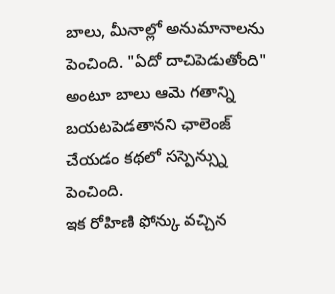బాలు, మీనాల్లో అనుమానాలను పెంచింది. "ఏదో దాచిపెడుతోంది" అంటూ బాలు ఆమె గతాన్ని బయటపెడతానని ఛాలెంజ్ చేయడం కథలో సస్పెన్స్ను పెంచింది.
ఇక రోహిణి ఫోన్కు వచ్చిన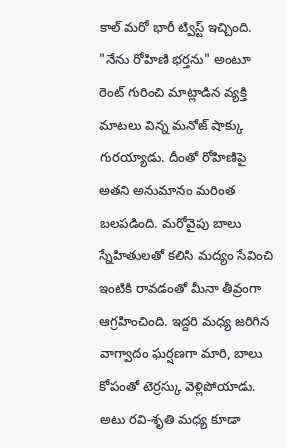కాల్ మరో భారీ ట్విస్ట్ ఇచ్చింది. "నేను రోహిణి భర్తను" అంటూ రెంట్ గురించి మాట్లాడిన వ్యక్తి మాటలు విన్న మనోజ్ షాక్కు గురయ్యాడు. దీంతో రోహిణిపై అతని అనుమానం మరింత బలపడింది. మరోవైపు బాలు స్నేహితులతో కలిసి మద్యం సేవించి ఇంటికి రావడంతో మీనా తీవ్రంగా ఆగ్రహించింది. ఇద్దరి మధ్య జరిగిన వాగ్వాదం ఘర్షణగా మారి, బాలు కోపంతో టెర్రస్కు వెళ్లిపోయాడు. అటు రవి-శృతి మధ్య కూడా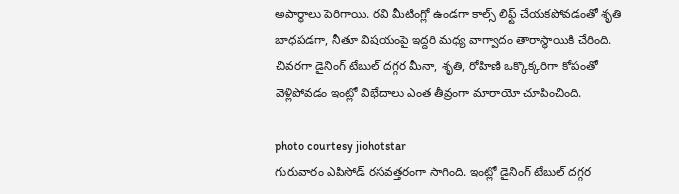అపార్థాలు పెరిగాయి. రవి మీటింగ్లో ఉండగా కాల్స్ లిఫ్ట్ చేయకపోవడంతో శృతి బాధపడగా, నీతూ విషయంపై ఇద్దరి మధ్య వాగ్వాదం తారాస్థాయికి చేరింది. చివరగా డైనింగ్ టేబుల్ దగ్గర మీనా, శృతి, రోహిణి ఒక్కొక్కరిగా కోపంతో వెళ్లిపోవడం ఇంట్లో విభేదాలు ఎంత తీవ్రంగా మారాయో చూపించింది.

photo courtesy jiohotstar
గురువారం ఎపిసోడ్ రసవత్తరంగా సాగింది. ఇంట్లో డైనింగ్ టేబుల్ దగ్గర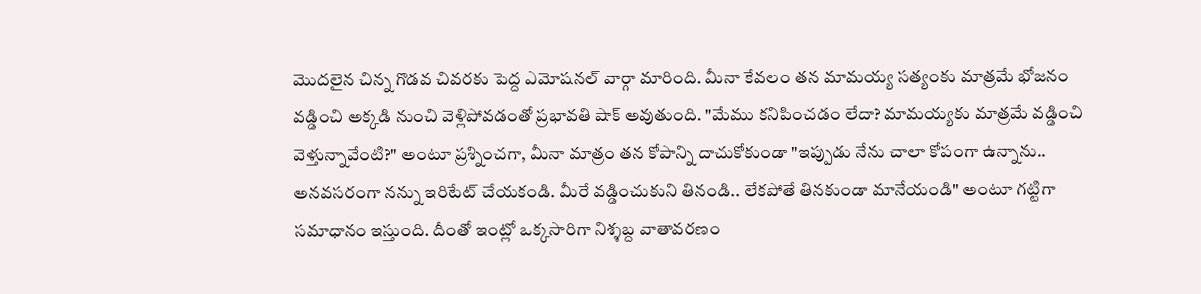మొదలైన చిన్న గొడవ చివరకు పెద్ద ఎమోషనల్ వార్గా మారింది. మీనా కేవలం తన మామయ్య సత్యంకు మాత్రమే భోజనం వడ్డించి అక్కడి నుంచి వెళ్లిపోవడంతో ప్రభావతి షాక్ అవుతుంది. "మేము కనిపించడం లేదా? మామయ్యకు మాత్రమే వడ్డించి వెళ్తున్నావేంటి?" అంటూ ప్రశ్నించగా, మీనా మాత్రం తన కోపాన్ని దాచుకోకుండా "ఇప్పుడు నేను చాలా కోపంగా ఉన్నాను.. అనవసరంగా నన్ను ఇరిటేట్ చేయకండి. మీరే వడ్డించుకుని తినండి.. లేకపోతే తినకుండా మానేయండి" అంటూ గట్టిగా సమాధానం ఇస్తుంది. దీంతో ఇంట్లో ఒక్కసారిగా నిశ్శబ్ద వాతావరణం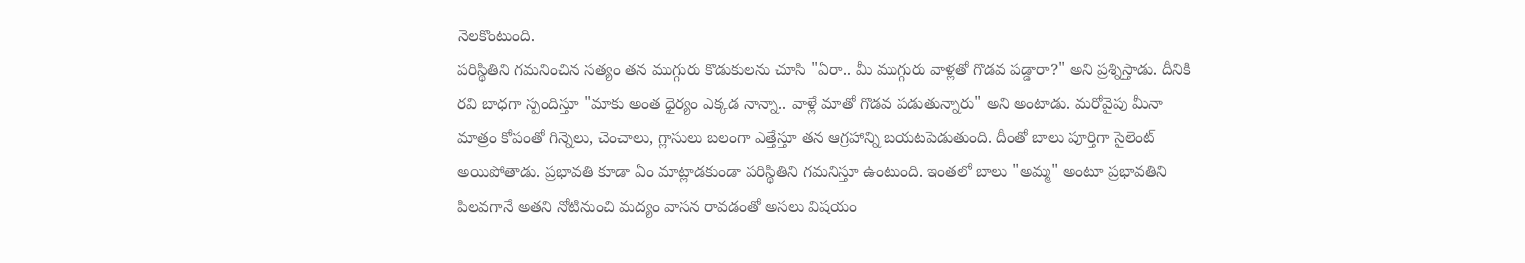నెలకొంటుంది.
పరిస్థితిని గమనించిన సత్యం తన ముగ్గురు కొడుకులను చూసి "ఏరా.. మీ ముగ్గురు వాళ్లతో గొడవ పడ్డారా?" అని ప్రశ్నిస్తాడు. దీనికి రవి బాధగా స్పందిస్తూ "మాకు అంత ధైర్యం ఎక్కడ నాన్నా.. వాళ్లే మాతో గొడవ పడుతున్నారు" అని అంటాడు. మరోవైపు మీనా మాత్రం కోపంతో గిన్నెలు, చెంచాలు, గ్లాసులు బలంగా ఎత్తేస్తూ తన ఆగ్రహాన్ని బయటపెడుతుంది. దీంతో బాలు పూర్తిగా సైలెంట్ అయిపోతాడు. ప్రభావతి కూడా ఏం మాట్లాడకుండా పరిస్థితిని గమనిస్తూ ఉంటుంది. ఇంతలో బాలు "అమ్మ" అంటూ ప్రభావతిని పిలవగానే అతని నోటినుంచి మద్యం వాసన రావడంతో అసలు విషయం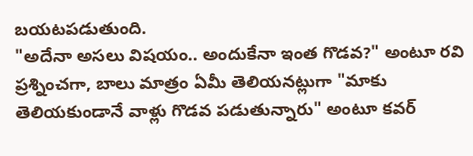బయటపడుతుంది.
"అదేనా అసలు విషయం.. అందుకేనా ఇంత గొడవ?" అంటూ రవి ప్రశ్నించగా, బాలు మాత్రం ఏమీ తెలియనట్లుగా "మాకు తెలియకుండానే వాళ్లు గొడవ పడుతున్నారు" అంటూ కవర్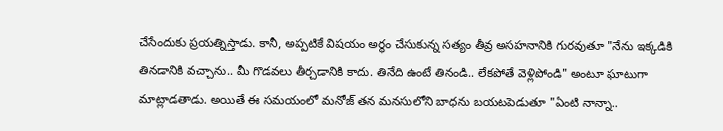చేసేందుకు ప్రయత్నిస్తాడు. కానీ, అప్పటికే విషయం అర్థం చేసుకున్న సత్యం తీవ్ర అసహనానికి గురవుతూ "నేను ఇక్కడికి తినడానికి వచ్చాను.. మీ గొడవలు తీర్చడానికి కాదు. తినేది ఉంటే తినండి.. లేకపోతే వెళ్లిపోండి" అంటూ ఘాటుగా మాట్లాడతాడు. అయితే ఈ సమయంలో మనోజ్ తన మనసులోని బాధను బయటపెడుతూ "ఏంటి నాన్నా..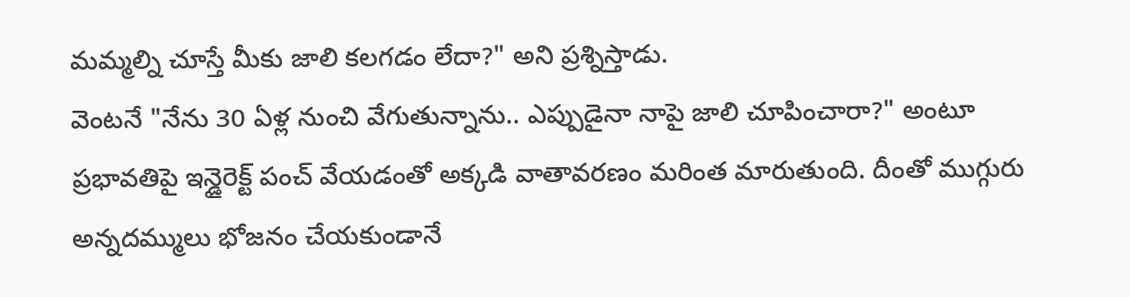మమ్మల్ని చూస్తే మీకు జాలి కలగడం లేదా?" అని ప్రశ్నిస్తాడు.
వెంటనే "నేను 30 ఏళ్ల నుంచి వేగుతున్నాను.. ఎప్పుడైనా నాపై జాలి చూపించారా?" అంటూ ప్రభావతిపై ఇన్డైరెక్ట్ పంచ్ వేయడంతో అక్కడి వాతావరణం మరింత మారుతుంది. దీంతో ముగ్గురు అన్నదమ్ములు భోజనం చేయకుండానే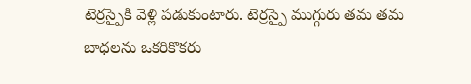టెర్రస్పైకి వెళ్లి పడుకుంటారు. టెర్రస్పై ముగ్గురు తమ తమ బాధలను ఒకరికొకరు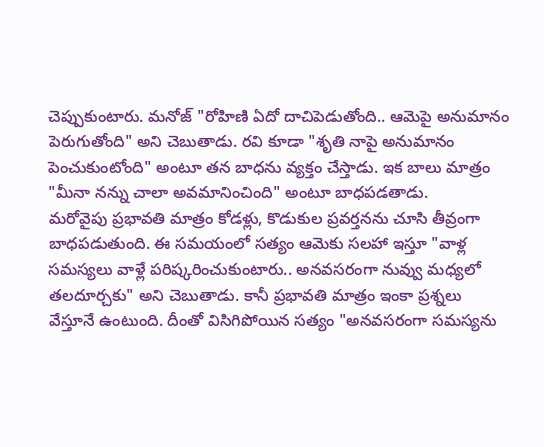చెప్పుకుంటారు. మనోజ్ "రోహిణి ఏదో దాచిపెడుతోంది.. ఆమెపై అనుమానం పెరుగుతోంది" అని చెబుతాడు. రవి కూడా "శృతి నాపై అనుమానం పెంచుకుంటోంది" అంటూ తన బాధను వ్యక్తం చేస్తాడు. ఇక బాలు మాత్రం "మీనా నన్ను చాలా అవమానించింది" అంటూ బాధపడతాడు.
మరోవైపు ప్రభావతి మాత్రం కోడళ్లు, కొడుకుల ప్రవర్తనను చూసి తీవ్రంగా బాధపడుతుంది. ఈ సమయంలో సత్యం ఆమెకు సలహా ఇస్తూ "వాళ్ల సమస్యలు వాళ్లే పరిష్కరించుకుంటారు.. అనవసరంగా నువ్వు మధ్యలో తలదూర్చకు" అని చెబుతాడు. కానీ ప్రభావతి మాత్రం ఇంకా ప్రశ్నలు వేస్తూనే ఉంటుంది. దీంతో విసిగిపోయిన సత్యం "అనవసరంగా సమస్యను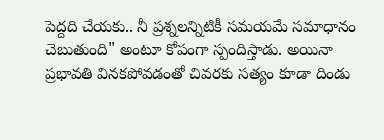పెద్దది చేయకు.. నీ ప్రశ్నలన్నిటికీ సమయమే సమాధానం చెబుతుంది" అంటూ కోపంగా స్పందిస్తాడు. అయినా ప్రభావతి వినకపోవడంతో చివరకు సత్యం కూడా దిండు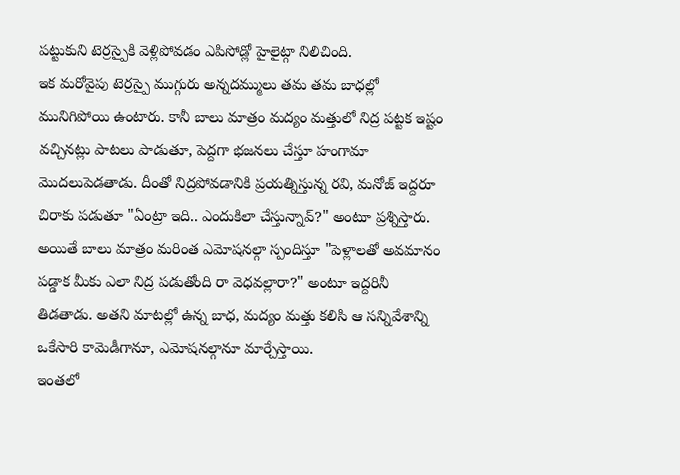పట్టుకుని టెర్రస్పైకి వెళ్లిపోవడం ఎపిసోడ్లో హైలైట్గా నిలిచింది.
ఇక మరోవైపు టెర్రస్పై ముగ్గురు అన్నదమ్ములు తమ తమ బాధల్లో మునిగిపోయి ఉంటారు. కానీ బాలు మాత్రం మద్యం మత్తులో నిద్ర పట్టక ఇష్టం వచ్చినట్లు పాటలు పాడుతూ, పెద్దగా భజనలు చేస్తూ హంగామా మొదలుపెడతాడు. దీంతో నిద్రపోవడానికి ప్రయత్నిస్తున్న రవి, మనోజ్ ఇద్దరూ చిరాకు పడుతూ "ఏంట్రా ఇది.. ఎందుకిలా చేస్తున్నావ్?" అంటూ ప్రశ్నిస్తారు. అయితే బాలు మాత్రం మరింత ఎమోషనల్గా స్పందిస్తూ "పెళ్లాలతో అవమానం పడ్డాక మీకు ఎలా నిద్ర పడుతోంది రా వెధవల్లారా?" అంటూ ఇద్దరినీ తిడతాడు. అతని మాటల్లో ఉన్న బాధ, మద్యం మత్తు కలిసి ఆ సన్నివేశాన్ని ఒకేసారి కామెడీగానూ, ఎమోషనల్గానూ మార్చేస్తాయి.
ఇంతలో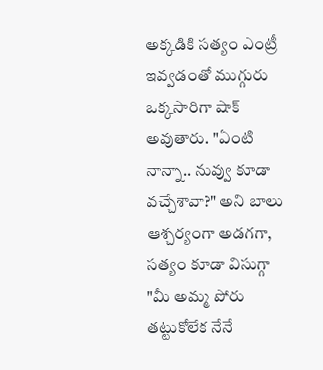అక్కడికి సత్యం ఎంట్రీ ఇవ్వడంతో ముగ్గురు ఒక్కసారిగా షాక్ అవుతారు. "ఏంటి నాన్నా.. నువ్వు కూడా వచ్చేశావా?" అని బాలు ఆశ్చర్యంగా అడగగా, సత్యం కూడా విసుగ్గా "మీ అమ్మ పోరు తట్టుకోలేక నేనే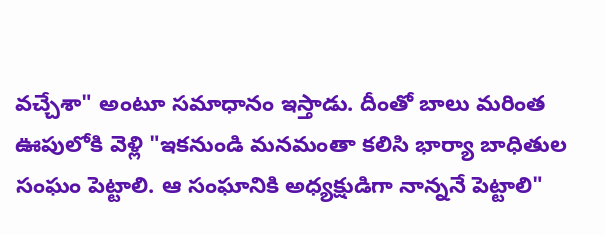వచ్చేశా" అంటూ సమాధానం ఇస్తాడు. దీంతో బాలు మరింత ఊపులోకి వెళ్లి "ఇకనుండి మనమంతా కలిసి భార్యా బాధితుల సంఘం పెట్టాలి. ఆ సంఘానికి అధ్యక్షుడిగా నాన్ననే పెట్టాలి"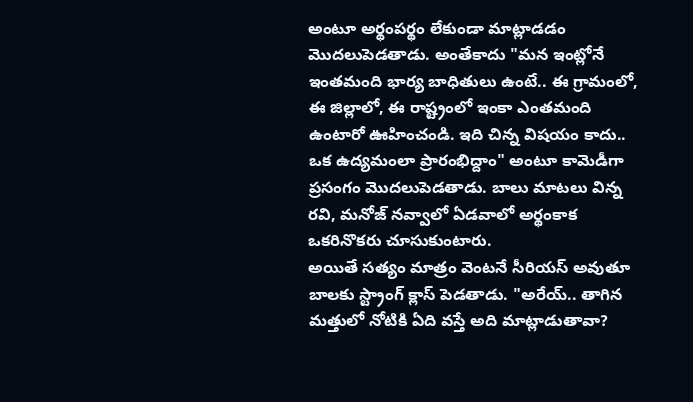అంటూ అర్థంపర్థం లేకుండా మాట్లాడడం మొదలుపెడతాడు. అంతేకాదు "మన ఇంట్లోనే ఇంతమంది భార్య బాధితులు ఉంటే.. ఈ గ్రామంలో, ఈ జిల్లాలో, ఈ రాష్ట్రంలో ఇంకా ఎంతమంది ఉంటారో ఊహించండి. ఇది చిన్న విషయం కాదు.. ఒక ఉద్యమంలా ప్రారంభిద్దాం" అంటూ కామెడీగా ప్రసంగం మొదలుపెడతాడు. బాలు మాటలు విన్న రవి, మనోజ్ నవ్వాలో ఏడవాలో అర్థంకాక ఒకరినొకరు చూసుకుంటారు.
అయితే సత్యం మాత్రం వెంటనే సీరియస్ అవుతూ బాలకు స్ట్రాంగ్ క్లాస్ పెడతాడు. "అరేయ్.. తాగిన మత్తులో నోటికి ఏది వస్తే అది మాట్లాడుతావా?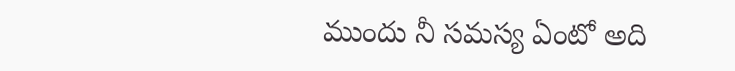ముందు నీ సమస్య ఏంటో అది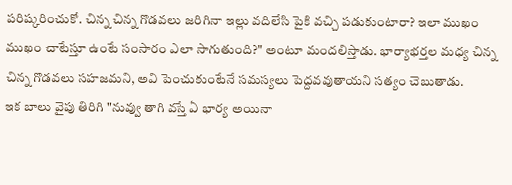పరిష్కరించుకో. చిన్న చిన్న గొడవలు జరిగినా ఇల్లు వదిలేసి పైకి వచ్చి పడుకుంటారా? ఇలా ముఖం ముఖం చాటేస్తూ ఉంటే సంసారం ఎలా సాగుతుంది?" అంటూ మందలిస్తాడు. భార్యాభర్తల మధ్య చిన్న చిన్న గొడవలు సహజమని, అవి పెంచుకుంటేనే సమస్యలు పెద్దవవుతాయని సత్యం చెబుతాడు.
ఇక బాలు వైపు తిరిగి "నువ్వు తాగి వస్తే ఏ భార్య అయినా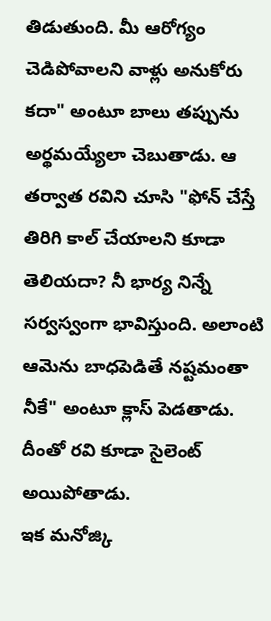తిడుతుంది. మీ ఆరోగ్యం చెడిపోవాలని వాళ్లు అనుకోరు కదా" అంటూ బాలు తప్పును అర్థమయ్యేలా చెబుతాడు. ఆ తర్వాత రవిని చూసి "ఫోన్ చేస్తే తిరిగి కాల్ చేయాలని కూడా తెలియదా? నీ భార్య నిన్నే సర్వస్వంగా భావిస్తుంది. అలాంటి ఆమెను బాధపెడితే నష్టమంతా నీకే" అంటూ క్లాస్ పెడతాడు. దీంతో రవి కూడా సైలెంట్ అయిపోతాడు.
ఇక మనోజ్కి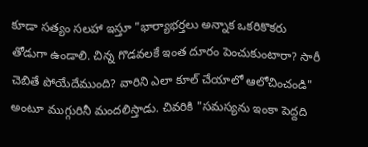కూడా సత్యం సలహా ఇస్తూ "భార్యాభర్తలు అన్నాక ఒకరికొకరు తోడుగా ఉండాలి. చిన్న గొడవలకే ఇంత దూరం పెంచుకుంటారా? సారీ చెబితే పోయేదేముంది? వారిని ఎలా కూల్ చేయాలో ఆలోచించండి" అంటూ ముగ్గురినీ మందలిస్తాడు. చివరికి "సమస్యను ఇంకా పెద్దది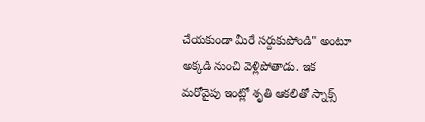చేయకుండా మీరే సర్దుకుపోండి" అంటూ అక్కడి నుంచి వెళ్లిపోతాడు. ఇక మరోవైపు ఇంట్లో శృతి ఆకలితో స్నాక్స్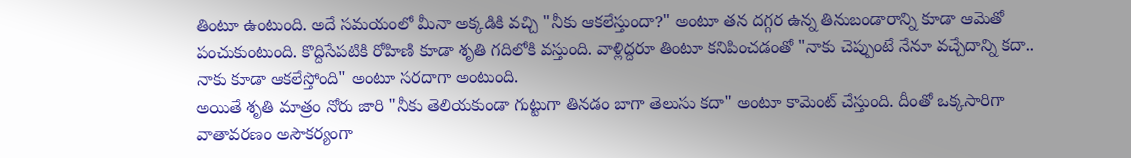తింటూ ఉంటుంది. అదే సమయంలో మీనా అక్కడికి వచ్చి "నీకు ఆకలేస్తుందా?" అంటూ తన దగ్గర ఉన్న తినుబండారాన్ని కూడా ఆమెతో పంచుకుంటుంది. కొద్దిసేపటికి రోహిణి కూడా శృతి గదిలోకి వస్తుంది. వాళ్లిద్దరూ తింటూ కనిపించడంతో "నాకు చెప్పుంటే నేనూ వచ్చేదాన్ని కదా.. నాకు కూడా ఆకలేస్తోంది" అంటూ సరదాగా అంటుంది.
అయితే శృతి మాత్రం నోరు జారి "నీకు తెలియకుండా గుట్టుగా తినడం బాగా తెలుసు కదా" అంటూ కామెంట్ చేస్తుంది. దీంతో ఒక్కసారిగా వాతావరణం అసౌకర్యంగా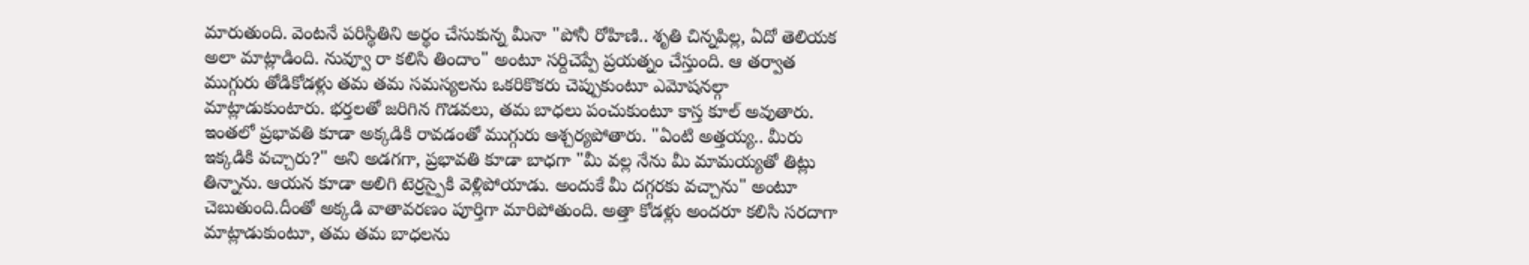మారుతుంది. వెంటనే పరిస్థితిని అర్థం చేసుకున్న మీనా "పోనీ రోహిణి.. శృతి చిన్నపిల్ల, ఏదో తెలియక అలా మాట్లాడింది. నువ్వూ రా కలిసి తిందాం" అంటూ సర్దిచెప్పే ప్రయత్నం చేస్తుంది. ఆ తర్వాత ముగ్గురు తోడికోడళ్లు తమ తమ సమస్యలను ఒకరికొకరు చెప్పుకుంటూ ఎమోషనల్గా మాట్లాడుకుంటారు. భర్తలతో జరిగిన గొడవలు, తమ బాధలు పంచుకుంటూ కాస్త కూల్ అవుతారు. ఇంతలో ప్రభావతి కూడా అక్కడికి రావడంతో ముగ్గురు ఆశ్చర్యపోతారు. "ఏంటి అత్తయ్య.. మీరు ఇక్కడికి వచ్చారు?" అని అడగగా, ప్రభావతి కూడా బాధగా "మీ వల్ల నేను మీ మామయ్యతో తిట్లు తిన్నాను. ఆయన కూడా అలిగి టెర్రస్పైకి వెళ్లిపోయాడు. అందుకే మీ దగ్గరకు వచ్చాను" అంటూ చెబుతుంది.దీంతో అక్కడి వాతావరణం పూర్తిగా మారిపోతుంది. అత్తా కోడళ్లు అందరూ కలిసి సరదాగా మాట్లాడుకుంటూ, తమ తమ బాధలను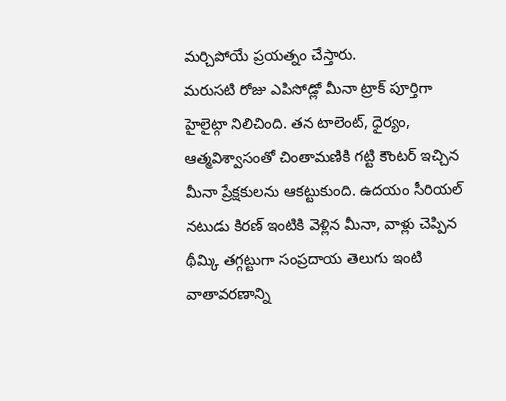మర్చిపోయే ప్రయత్నం చేస్తారు.
మరుసటి రోజు ఎపిసోడ్లో మీనా ట్రాక్ పూర్తిగా హైలైట్గా నిలిచింది. తన టాలెంట్, ధైర్యం, ఆత్మవిశ్వాసంతో చింతామణికి గట్టి కౌంటర్ ఇచ్చిన మీనా ప్రేక్షకులను ఆకట్టుకుంది. ఉదయం సీరియల్ నటుడు కిరణ్ ఇంటికి వెళ్లిన మీనా, వాళ్లు చెప్పిన థీమ్కి తగ్గట్టుగా సంప్రదాయ తెలుగు ఇంటి వాతావరణాన్ని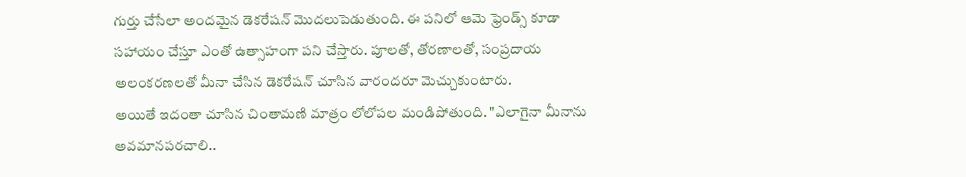గుర్తు చేసేలా అందమైన డెకరేషన్ మొదలుపెడుతుంది. ఈ పనిలో ఆమె ఫ్రెండ్స్ కూడా సహాయం చేస్తూ ఎంతో ఉత్సాహంగా పని చేస్తారు. పూలతో, తోరణాలతో, సంప్రదాయ అలంకరణలతో మీనా చేసిన డెకరేషన్ చూసిన వారందరూ మెచ్చుకుంటారు.
అయితే ఇదంతా చూసిన చింతామణి మాత్రం లోలోపల మండిపోతుంది. "ఎలాగైనా మీనాను అవమానపరచాలి..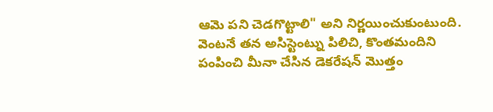ఆమె పని చెడగొట్టాలి" అని నిర్ణయించుకుంటుంది. వెంటనే తన అసిస్టెంట్ను పిలిచి, కొంతమందిని పంపించి మీనా చేసిన డెకరేషన్ మొత్తం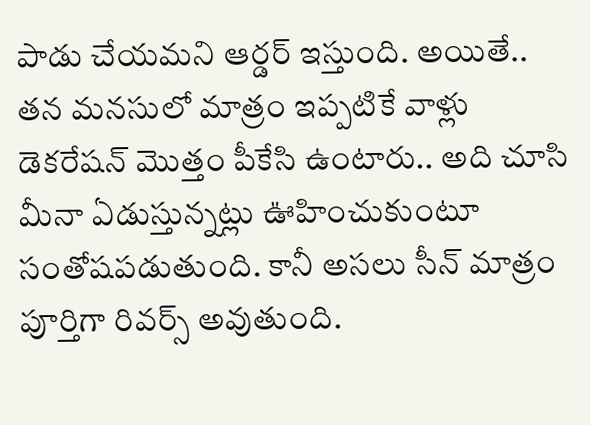పాడు చేయమని ఆర్డర్ ఇస్తుంది. అయితే.. తన మనసులో మాత్రం ఇప్పటికే వాళ్లు డెకరేషన్ మొత్తం పీకేసి ఉంటారు.. అది చూసి మీనా ఏడుస్తున్నట్లు ఊహించుకుంటూ సంతోషపడుతుంది. కానీ అసలు సీన్ మాత్రం పూర్తిగా రివర్స్ అవుతుంది.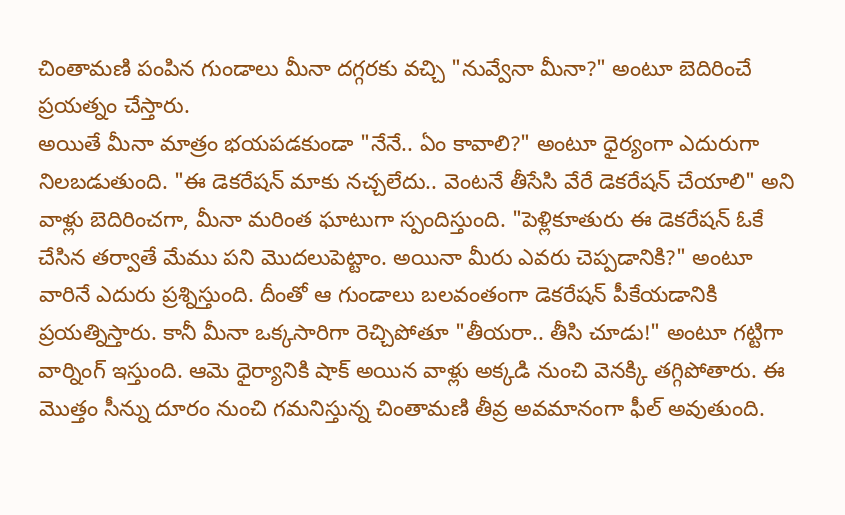చింతామణి పంపిన గుండాలు మీనా దగ్గరకు వచ్చి "నువ్వేనా మీనా?" అంటూ బెదిరించే ప్రయత్నం చేస్తారు.
అయితే మీనా మాత్రం భయపడకుండా "నేనే.. ఏం కావాలి?" అంటూ ధైర్యంగా ఎదురుగా నిలబడుతుంది. "ఈ డెకరేషన్ మాకు నచ్చలేదు.. వెంటనే తీసేసి వేరే డెకరేషన్ చేయాలి" అని వాళ్లు బెదిరించగా, మీనా మరింత ఘాటుగా స్పందిస్తుంది. "పెళ్లికూతురు ఈ డెకరేషన్ ఓకే చేసిన తర్వాతే మేము పని మొదలుపెట్టాం. అయినా మీరు ఎవరు చెప్పడానికి?" అంటూ వారినే ఎదురు ప్రశ్నిస్తుంది. దీంతో ఆ గుండాలు బలవంతంగా డెకరేషన్ పీకేయడానికి ప్రయత్నిస్తారు. కానీ మీనా ఒక్కసారిగా రెచ్చిపోతూ "తీయరా.. తీసి చూడు!" అంటూ గట్టిగా వార్నింగ్ ఇస్తుంది. ఆమె ధైర్యానికి షాక్ అయిన వాళ్లు అక్కడి నుంచి వెనక్కి తగ్గిపోతారు. ఈ మొత్తం సీన్ను దూరం నుంచి గమనిస్తున్న చింతామణి తీవ్ర అవమానంగా ఫీల్ అవుతుంది.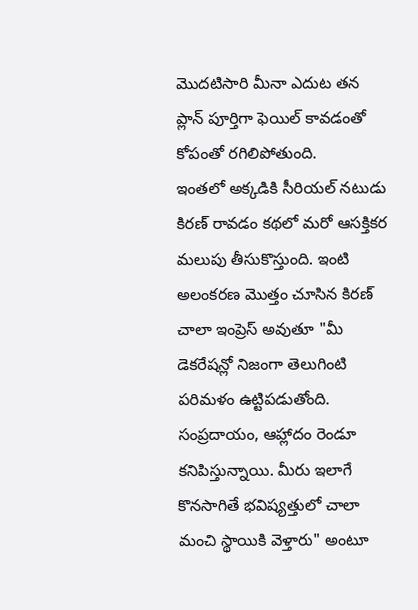మొదటిసారి మీనా ఎదుట తన ప్లాన్ పూర్తిగా ఫెయిల్ కావడంతో కోపంతో రగిలిపోతుంది.
ఇంతలో అక్కడికి సీరియల్ నటుడు కిరణ్ రావడం కథలో మరో ఆసక్తికర మలుపు తీసుకొస్తుంది. ఇంటి అలంకరణ మొత్తం చూసిన కిరణ్ చాలా ఇంప్రెస్ అవుతూ "మీ డెకరేషన్లో నిజంగా తెలుగింటి పరిమళం ఉట్టిపడుతోంది. సంప్రదాయం, ఆహ్లాదం రెండూ కనిపిస్తున్నాయి. మీరు ఇలాగే కొనసాగితే భవిష్యత్తులో చాలా మంచి స్థాయికి వెళ్తారు" అంటూ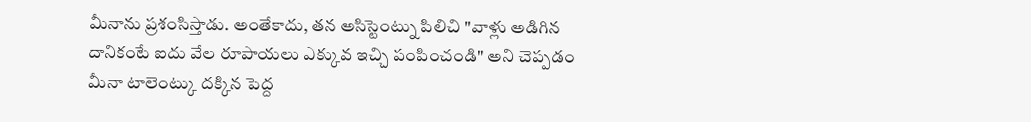మీనాను ప్రశంసిస్తాడు. అంతేకాదు, తన అసిస్టెంట్ను పిలిచి "వాళ్లు అడిగిన దానికంటే ఐదు వేల రూపాయలు ఎక్కువ ఇచ్చి పంపించండి" అని చెప్పడం మీనా టాలెంట్కు దక్కిన పెద్ద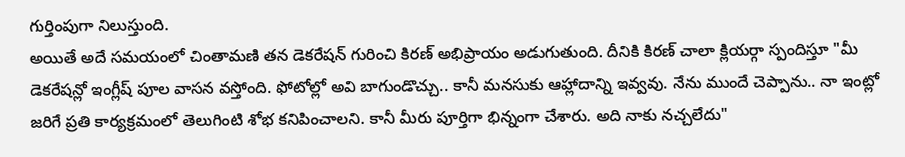గుర్తింపుగా నిలుస్తుంది.
అయితే అదే సమయంలో చింతామణి తన డెకరేషన్ గురించి కిరణ్ అభిప్రాయం అడుగుతుంది. దీనికి కిరణ్ చాలా క్లియర్గా స్పందిస్తూ "మీ డెకరేషన్లో ఇంగ్లీష్ పూల వాసన వస్తోంది. ఫోటోల్లో అవి బాగుండొచ్చు.. కానీ మనసుకు ఆహ్లాదాన్ని ఇవ్వవు. నేను ముందే చెప్పాను.. నా ఇంట్లో జరిగే ప్రతి కార్యక్రమంలో తెలుగింటి శోభ కనిపించాలని. కానీ మీరు పూర్తిగా భిన్నంగా చేశారు. అది నాకు నచ్చలేదు"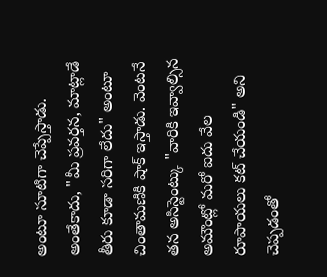అంటూ సూటిగా చెప్పేస్తాడు.
అంతేకాదు, "మీ ప్రవర్తన, మాట్లాడే తీరు కూడా సరిగా లేదు" అంటూ చింతామణికి షాక్ ఇస్తాడు. వెంటనే తన అసిస్టెంట్కు "వారికి ఇవ్వాల్సిన అమౌంట్లో మరో ఐదు వేల రూపాయలు కట్ చేయండి" అని చెప్పడంతో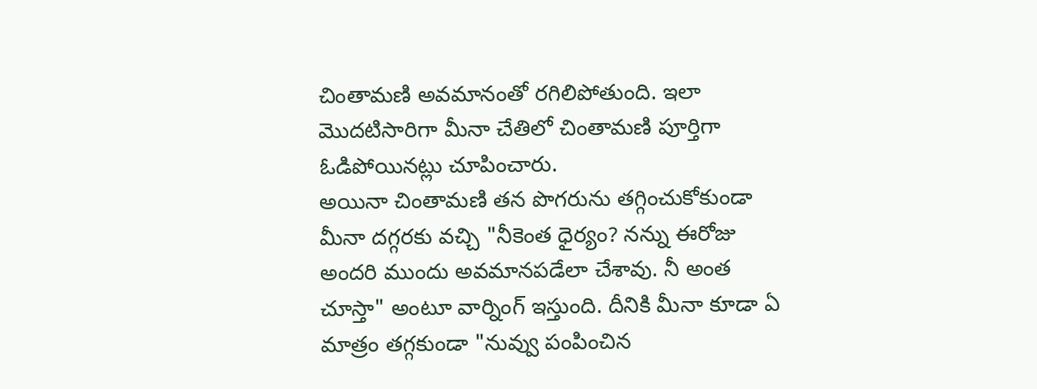చింతామణి అవమానంతో రగిలిపోతుంది. ఇలా మొదటిసారిగా మీనా చేతిలో చింతామణి పూర్తిగా ఓడిపోయినట్లు చూపించారు.
అయినా చింతామణి తన పొగరును తగ్గించుకోకుండా మీనా దగ్గరకు వచ్చి "నీకెంత ధైర్యం? నన్ను ఈరోజు అందరి ముందు అవమానపడేలా చేశావు. నీ అంత చూస్తా" అంటూ వార్నింగ్ ఇస్తుంది. దీనికి మీనా కూడా ఏ మాత్రం తగ్గకుండా "నువ్వు పంపించిన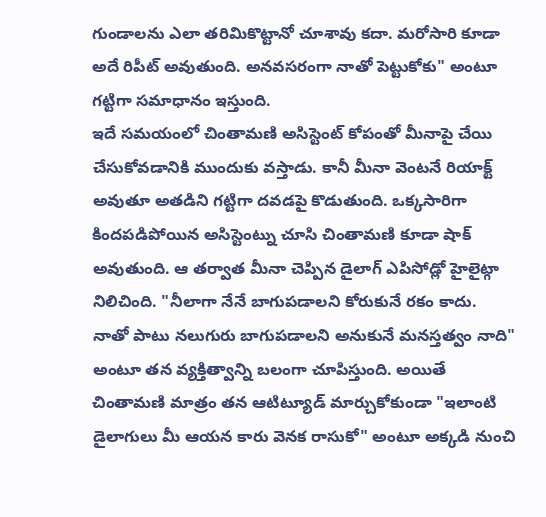గుండాలను ఎలా తరిమికొట్టానో చూశావు కదా. మరోసారి కూడా అదే రిపీట్ అవుతుంది. అనవసరంగా నాతో పెట్టుకోకు" అంటూ గట్టిగా సమాధానం ఇస్తుంది.
ఇదే సమయంలో చింతామణి అసిస్టెంట్ కోపంతో మీనాపై చేయి చేసుకోవడానికి ముందుకు వస్తాడు. కానీ మీనా వెంటనే రియాక్ట్ అవుతూ అతడిని గట్టిగా దవడపై కొడుతుంది. ఒక్కసారిగా కిందపడిపోయిన అసిస్టెంట్ను చూసి చింతామణి కూడా షాక్ అవుతుంది. ఆ తర్వాత మీనా చెప్పిన డైలాగ్ ఎపిసోడ్లో హైలైట్గా నిలిచింది. "నీలాగా నేనే బాగుపడాలని కోరుకునే రకం కాదు. నాతో పాటు నలుగురు బాగుపడాలని అనుకునే మనస్తత్వం నాది" అంటూ తన వ్యక్తిత్వాన్ని బలంగా చూపిస్తుంది. అయితే చింతామణి మాత్రం తన ఆటిట్యూడ్ మార్చుకోకుండా "ఇలాంటి డైలాగులు మీ ఆయన కారు వెనక రాసుకో" అంటూ అక్కడి నుంచి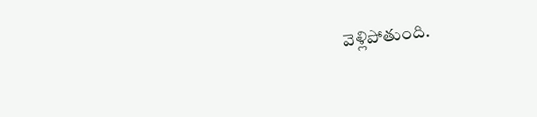వెళ్లిపోతుంది.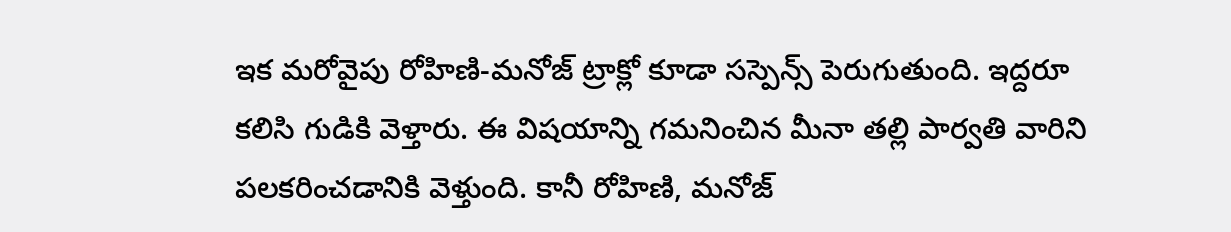ఇక మరోవైపు రోహిణి-మనోజ్ ట్రాక్లో కూడా సస్పెన్స్ పెరుగుతుంది. ఇద్దరూ కలిసి గుడికి వెళ్తారు. ఈ విషయాన్ని గమనించిన మీనా తల్లి పార్వతి వారిని పలకరించడానికి వెళ్తుంది. కానీ రోహిణి, మనోజ్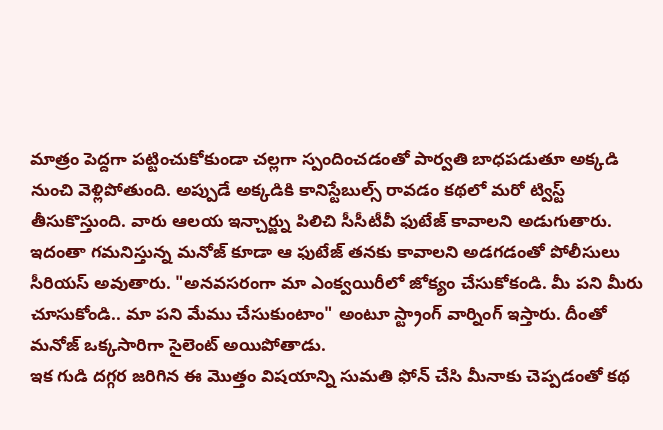మాత్రం పెద్దగా పట్టించుకోకుండా చల్లగా స్పందించడంతో పార్వతి బాధపడుతూ అక్కడి నుంచి వెళ్లిపోతుంది. అప్పుడే అక్కడికి కానిస్టేబుల్స్ రావడం కథలో మరో ట్విస్ట్ తీసుకొస్తుంది. వారు ఆలయ ఇన్చార్జ్ను పిలిచి సీసీటీవీ ఫుటేజ్ కావాలని అడుగుతారు. ఇదంతా గమనిస్తున్న మనోజ్ కూడా ఆ ఫుటేజ్ తనకు కావాలని అడగడంతో పోలీసులు సీరియస్ అవుతారు. "అనవసరంగా మా ఎంక్వయిరీలో జోక్యం చేసుకోకండి. మీ పని మీరు చూసుకోండి.. మా పని మేము చేసుకుంటాం" అంటూ స్ట్రాంగ్ వార్నింగ్ ఇస్తారు. దీంతో మనోజ్ ఒక్కసారిగా సైలెంట్ అయిపోతాడు.
ఇక గుడి దగ్గర జరిగిన ఈ మొత్తం విషయాన్ని సుమతి ఫోన్ చేసి మీనాకు చెప్పడంతో కథ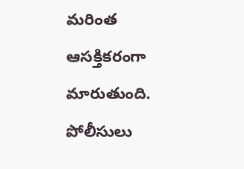మరింత ఆసక్తికరంగా మారుతుంది. పోలీసులు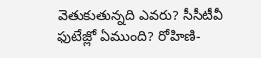వెతుకుతున్నది ఎవరు? సీసీటీవీ ఫుటేజ్లో ఏముంది? రోహిణి-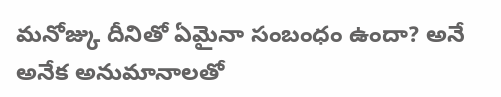మనోజ్కు దీనితో ఏమైనా సంబంధం ఉందా? అనే అనేక అనుమానాలతో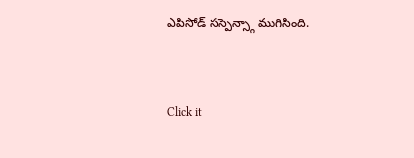ఎపిసోడ్ సస్పెన్స్గా ముగిసింది.


Click it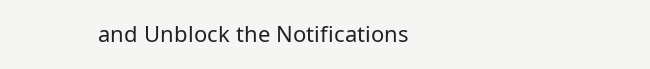and Unblock the Notifications